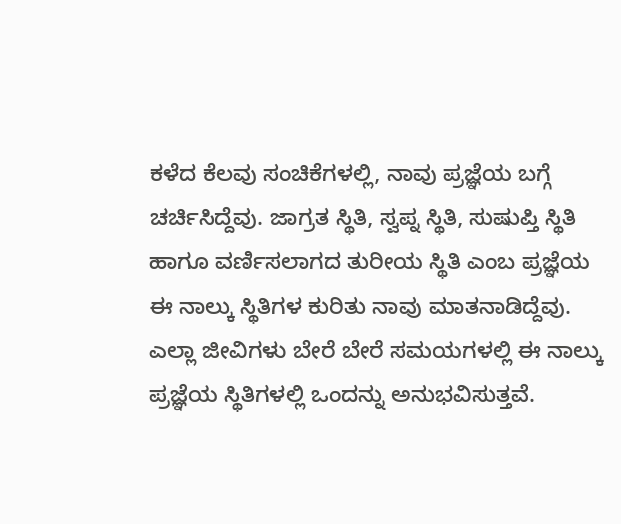ಕಳೆದ ಕೆಲವು ಸಂಚಿಕೆಗಳಲ್ಲಿ, ನಾವು ಪ್ರಜ್ಞೆಯ ಬಗ್ಗೆ ಚರ್ಚಿಸಿದ್ದೆವು. ಜಾಗ್ರತ ಸ್ಥಿತಿ, ಸ್ವಪ್ನ ಸ್ಥಿತಿ, ಸುಷುಪ್ತಿ ಸ್ಥಿತಿ ಹಾಗೂ ವರ್ಣಿಸಲಾಗದ ತುರೀಯ ಸ್ಥಿತಿ ಎಂಬ ಪ್ರಜ್ಞೆಯ ಈ ನಾಲ್ಕು ಸ್ಥಿತಿಗಳ ಕುರಿತು ನಾವು ಮಾತನಾಡಿದ್ದೆವು. ಎಲ್ಲಾ ಜೀವಿಗಳು ಬೇರೆ ಬೇರೆ ಸಮಯಗಳಲ್ಲಿ ಈ ನಾಲ್ಕು ಪ್ರಜ್ಞೆಯ ಸ್ಥಿತಿಗಳಲ್ಲಿ ಒಂದನ್ನು ಅನುಭವಿಸುತ್ತವೆ.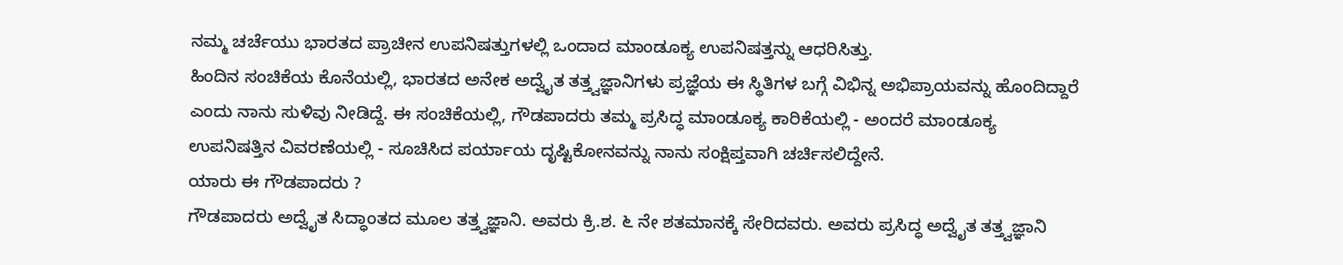ನಮ್ಮ ಚರ್ಚೆಯು ಭಾರತದ ಪ್ರಾಚೀನ ಉಪನಿಷತ್ತುಗಳಲ್ಲಿ ಒಂದಾದ ಮಾಂಡೂಕ್ಯ ಉಪನಿಷತ್ತನ್ನು ಆಧರಿಸಿತ್ತು.
ಹಿಂದಿನ ಸಂಚಿಕೆಯ ಕೊನೆಯಲ್ಲಿ, ಭಾರತದ ಅನೇಕ ಅದ್ವೈತ ತತ್ತ್ವಜ್ಞಾನಿಗಳು ಪ್ರಜ್ಞೆಯ ಈ ಸ್ಥಿತಿಗಳ ಬಗ್ಗೆ ವಿಭಿನ್ನ ಅಭಿಪ್ರಾಯವನ್ನು ಹೊಂದಿದ್ದಾರೆ ಎಂದು ನಾನು ಸುಳಿವು ನೀಡಿದ್ದೆ. ಈ ಸಂಚಿಕೆಯಲ್ಲಿ, ಗೌಡಪಾದರು ತಮ್ಮ ಪ್ರಸಿದ್ಧ ಮಾಂಡೂಕ್ಯ ಕಾರಿಕೆಯಲ್ಲಿ - ಅಂದರೆ ಮಾಂಡೂಕ್ಯ ಉಪನಿಷತ್ತಿನ ವಿವರಣೆಯಲ್ಲಿ - ಸೂಚಿಸಿದ ಪರ್ಯಾಯ ದೃಷ್ಟಿಕೋನವನ್ನು ನಾನು ಸಂಕ್ಷಿಪ್ತವಾಗಿ ಚರ್ಚಿಸಲಿದ್ದೇನೆ.
ಯಾರು ಈ ಗೌಡಪಾದರು ?
ಗೌಡಪಾದರು ಅದ್ವೈತ ಸಿದ್ಧಾಂತದ ಮೂಲ ತತ್ತ್ವಜ್ಞಾನಿ. ಅವರು ಕ್ರಿ.ಶ. ೬ ನೇ ಶತಮಾನಕ್ಕೆ ಸೇರಿದವರು. ಅವರು ಪ್ರಸಿದ್ಧ ಅದ್ವೈತ ತತ್ತ್ವಜ್ಞಾನಿ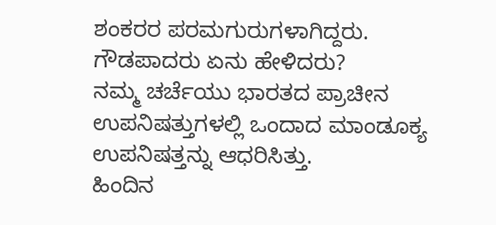ಶಂಕರರ ಪರಮಗುರುಗಳಾಗಿದ್ದರು.
ಗೌಡಪಾದರು ಏನು ಹೇಳಿದರು?
ನಮ್ಮ ಚರ್ಚೆಯು ಭಾರತದ ಪ್ರಾಚೀನ ಉಪನಿಷತ್ತುಗಳಲ್ಲಿ ಒಂದಾದ ಮಾಂಡೂಕ್ಯ ಉಪನಿಷತ್ತನ್ನು ಆಧರಿಸಿತ್ತು.
ಹಿಂದಿನ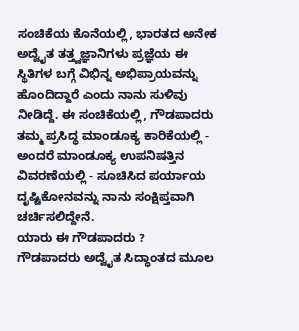ಸಂಚಿಕೆಯ ಕೊನೆಯಲ್ಲಿ, ಭಾರತದ ಅನೇಕ ಅದ್ವೈತ ತತ್ತ್ವಜ್ಞಾನಿಗಳು ಪ್ರಜ್ಞೆಯ ಈ ಸ್ಥಿತಿಗಳ ಬಗ್ಗೆ ವಿಭಿನ್ನ ಅಭಿಪ್ರಾಯವನ್ನು ಹೊಂದಿದ್ದಾರೆ ಎಂದು ನಾನು ಸುಳಿವು ನೀಡಿದ್ದೆ. ಈ ಸಂಚಿಕೆಯಲ್ಲಿ, ಗೌಡಪಾದರು ತಮ್ಮ ಪ್ರಸಿದ್ಧ ಮಾಂಡೂಕ್ಯ ಕಾರಿಕೆಯಲ್ಲಿ - ಅಂದರೆ ಮಾಂಡೂಕ್ಯ ಉಪನಿಷತ್ತಿನ ವಿವರಣೆಯಲ್ಲಿ - ಸೂಚಿಸಿದ ಪರ್ಯಾಯ ದೃಷ್ಟಿಕೋನವನ್ನು ನಾನು ಸಂಕ್ಷಿಪ್ತವಾಗಿ ಚರ್ಚಿಸಲಿದ್ದೇನೆ.
ಯಾರು ಈ ಗೌಡಪಾದರು ?
ಗೌಡಪಾದರು ಅದ್ವೈತ ಸಿದ್ಧಾಂತದ ಮೂಲ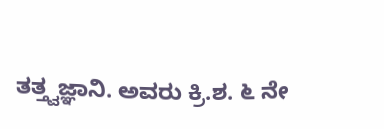ತತ್ತ್ವಜ್ಞಾನಿ. ಅವರು ಕ್ರಿ.ಶ. ೬ ನೇ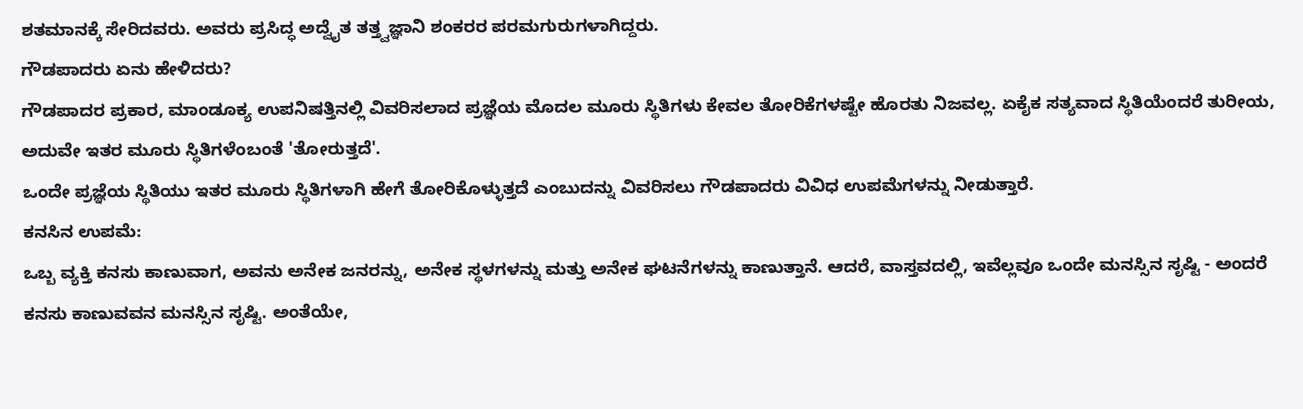ಶತಮಾನಕ್ಕೆ ಸೇರಿದವರು. ಅವರು ಪ್ರಸಿದ್ಧ ಅದ್ವೈತ ತತ್ತ್ವಜ್ಞಾನಿ ಶಂಕರರ ಪರಮಗುರುಗಳಾಗಿದ್ದರು.
ಗೌಡಪಾದರು ಏನು ಹೇಳಿದರು?
ಗೌಡಪಾದರ ಪ್ರಕಾರ, ಮಾಂಡೂಕ್ಯ ಉಪನಿಷತ್ತಿನಲ್ಲಿ ವಿವರಿಸಲಾದ ಪ್ರಜ್ಞೆಯ ಮೊದಲ ಮೂರು ಸ್ಥಿತಿಗಳು ಕೇವಲ ತೋರಿಕೆಗಳಷ್ಟೇ ಹೊರತು ನಿಜವಲ್ಲ. ಏಕೈಕ ಸತ್ಯವಾದ ಸ್ಥಿತಿಯೆಂದರೆ ತುರೀಯ, ಅದುವೇ ಇತರ ಮೂರು ಸ್ಥಿತಿಗಳೆಂಬಂತೆ 'ತೋರುತ್ತದೆ'.
ಒಂದೇ ಪ್ರಜ್ಞೆಯ ಸ್ಥಿತಿಯು ಇತರ ಮೂರು ಸ್ಥಿತಿಗಳಾಗಿ ಹೇಗೆ ತೋರಿಕೊಳ್ಳುತ್ತದೆ ಎಂಬುದನ್ನು ವಿವರಿಸಲು ಗೌಡಪಾದರು ವಿವಿಧ ಉಪಮೆಗಳನ್ನು ನೀಡುತ್ತಾರೆ.
ಕನಸಿನ ಉಪಮೆ:
ಒಬ್ಬ ವ್ಯಕ್ತಿ ಕನಸು ಕಾಣುವಾಗ, ಅವನು ಅನೇಕ ಜನರನ್ನು, ಅನೇಕ ಸ್ಥಳಗಳನ್ನು ಮತ್ತು ಅನೇಕ ಘಟನೆಗಳನ್ನು ಕಾಣುತ್ತಾನೆ. ಆದರೆ, ವಾಸ್ತವದಲ್ಲಿ, ಇವೆಲ್ಲವೂ ಒಂದೇ ಮನಸ್ಸಿನ ಸೃಷ್ಟಿ - ಅಂದರೆ ಕನಸು ಕಾಣುವವನ ಮನಸ್ಸಿನ ಸೃಷ್ಟಿ. ಅಂತೆಯೇ,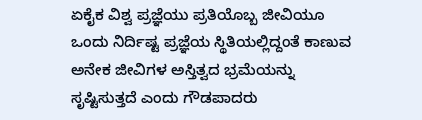ಏಕೈಕ ವಿಶ್ವ ಪ್ರಜ್ಞೆಯು ಪ್ರತಿಯೊಬ್ಬ ಜೀವಿಯೂ ಒಂದು ನಿರ್ದಿಷ್ಟ ಪ್ರಜ್ಞೆಯ ಸ್ಥಿತಿಯಲ್ಲಿದ್ದಂತೆ ಕಾಣುವ ಅನೇಕ ಜೀವಿಗಳ ಅಸ್ತಿತ್ವದ ಭ್ರಮೆಯನ್ನು ಸೃಷ್ಟಿಸುತ್ತದೆ ಎಂದು ಗೌಡಪಾದರು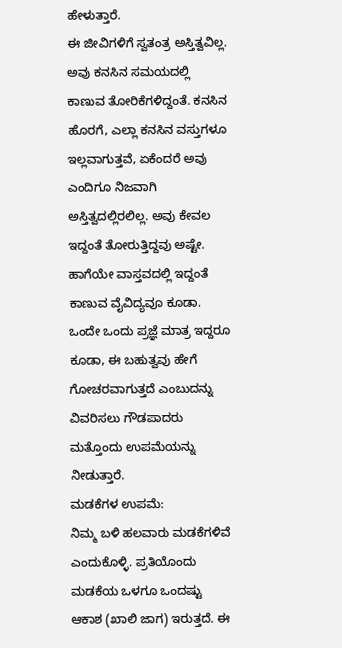ಹೇಳುತ್ತಾರೆ.
ಈ ಜೀವಿಗಳಿಗೆ ಸ್ವತಂತ್ರ ಅಸ್ತಿತ್ವವಿಲ್ಲ. ಅವು ಕನಸಿನ ಸಮಯದಲ್ಲಿ ಕಾಣುವ ತೋರಿಕೆಗಳಿದ್ದಂತೆ. ಕನಸಿನ ಹೊರಗೆ, ಎಲ್ಲಾ ಕನಸಿನ ವಸ್ತುಗಳೂ ಇಲ್ಲವಾಗುತ್ತವೆ, ಏಕೆಂದರೆ ಅವು ಎಂದಿಗೂ ನಿಜವಾಗಿ ಅಸ್ತಿತ್ವದಲ್ಲಿರಲಿಲ್ಲ. ಅವು ಕೇವಲ ಇದ್ದಂತೆ ತೋರುತ್ತಿದ್ದವು ಅಷ್ಟೇ. ಹಾಗೆಯೇ ವಾಸ್ತವದಲ್ಲಿ ಇದ್ದಂತೆ ಕಾಣುವ ವೈವಿದ್ಯವೂ ಕೂಡಾ.
ಒಂದೇ ಒಂದು ಪ್ರಜ್ಞೆ ಮಾತ್ರ ಇದ್ದರೂ ಕೂಡಾ, ಈ ಬಹುತ್ವವು ಹೇಗೆ ಗೋಚರವಾಗುತ್ತದೆ ಎಂಬುದನ್ನು ವಿವರಿಸಲು ಗೌಡಪಾದರು ಮತ್ತೊಂದು ಉಪಮೆಯನ್ನು ನೀಡುತ್ತಾರೆ.
ಮಡಕೆಗಳ ಉಪಮೆ:
ನಿಮ್ಮ ಬಳಿ ಹಲವಾರು ಮಡಕೆಗಳಿವೆ ಎಂದುಕೊಳ್ಳಿ. ಪ್ರತಿಯೊಂದು ಮಡಕೆಯ ಒಳಗೂ ಒಂದಷ್ಟು ಆಕಾಶ (ಖಾಲಿ ಜಾಗ) ಇರುತ್ತದೆ. ಈ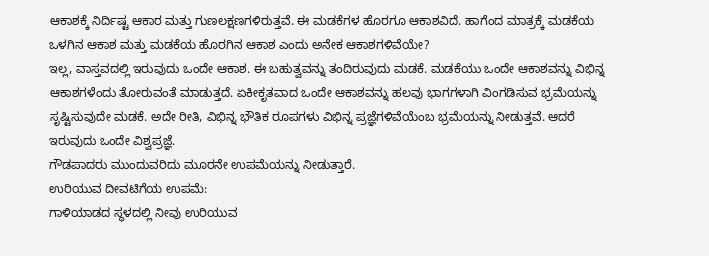ಆಕಾಶಕ್ಕೆ ನಿರ್ದಿಷ್ಟ ಆಕಾರ ಮತ್ತು ಗುಣಲಕ್ಷಣಗಳಿರುತ್ತವೆ. ಈ ಮಡಕೆಗಳ ಹೊರಗೂ ಆಕಾಶವಿದೆ. ಹಾಗೆಂದ ಮಾತ್ರಕ್ಕೆ ಮಡಕೆಯ ಒಳಗಿನ ಆಕಾಶ ಮತ್ತು ಮಡಕೆಯ ಹೊರಗಿನ ಆಕಾಶ ಎಂದು ಅನೇಕ ಆಕಾಶಗಳಿವೆಯೇ?
ಇಲ್ಲ, ವಾಸ್ತವದಲ್ಲಿ ಇರುವುದು ಒಂದೇ ಆಕಾಶ. ಈ ಬಹುತ್ವವನ್ನು ತಂದಿರುವುದು ಮಡಕೆ. ಮಡಕೆಯು ಒಂದೇ ಆಕಾಶವನ್ನು ವಿಭಿನ್ನ ಆಕಾಶಗಳೆಂದು ತೋರುವಂತೆ ಮಾಡುತ್ತದೆ. ಏಕೀಕೃತವಾದ ಒಂದೇ ಆಕಾಶವನ್ನು ಹಲವು ಭಾಗಗಳಾಗಿ ವಿಂಗಡಿಸುವ ಭ್ರಮೆಯನ್ನು ಸೃಷ್ಟಿಸುವುದೇ ಮಡಕೆ. ಅದೇ ರೀತಿ, ವಿಭಿನ್ನ ಭೌತಿಕ ರೂಪಗಳು ವಿಭಿನ್ನ ಪ್ರಜ್ಞೆಗಳಿವೆಯೆಂಬ ಭ್ರಮೆಯನ್ನು ನೀಡುತ್ತವೆ. ಆದರೆ ಇರುವುದು ಒಂದೇ ವಿಶ್ವಪ್ರಜ್ಞೆ.
ಗೌಡಪಾದರು ಮುಂದುವರಿದು ಮೂರನೇ ಉಪಮೆಯನ್ನು ನೀಡುತ್ತಾರೆ.
ಉರಿಯುವ ದೀವಟಿಗೆಯ ಉಪಮೆ:
ಗಾಳಿಯಾಡದ ಸ್ಥಳದಲ್ಲಿ ನೀವು ಉರಿಯುವ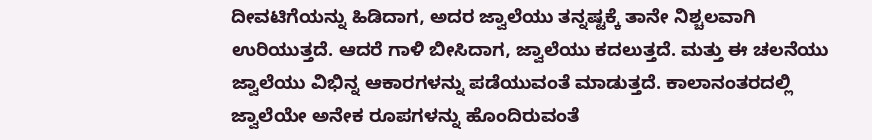ದೀವಟಿಗೆಯನ್ನು ಹಿಡಿದಾಗ, ಅದರ ಜ್ವಾಲೆಯು ತನ್ನಷ್ಟಕ್ಕೆ ತಾನೇ ನಿಶ್ಚಲವಾಗಿ ಉರಿಯುತ್ತದೆ. ಆದರೆ ಗಾಳಿ ಬೀಸಿದಾಗ, ಜ್ವಾಲೆಯು ಕದಲುತ್ತದೆ. ಮತ್ತು ಈ ಚಲನೆಯು ಜ್ವಾಲೆಯು ವಿಭಿನ್ನ ಆಕಾರಗಳನ್ನು ಪಡೆಯುವಂತೆ ಮಾಡುತ್ತದೆ. ಕಾಲಾನಂತರದಲ್ಲಿ ಜ್ವಾಲೆಯೇ ಅನೇಕ ರೂಪಗಳನ್ನು ಹೊಂದಿರುವಂತೆ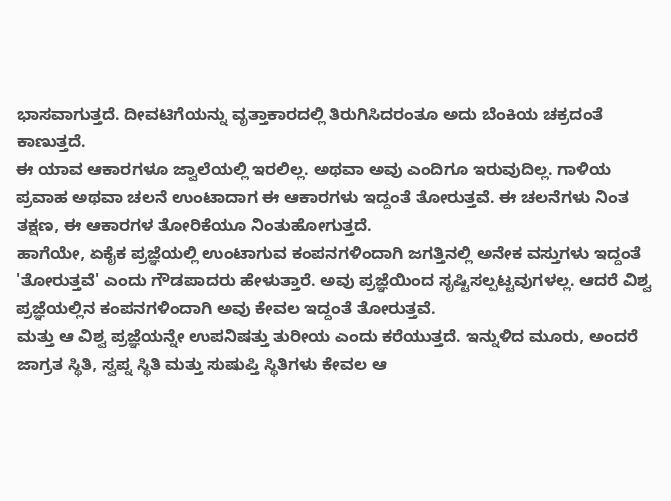ಭಾಸವಾಗುತ್ತದೆ. ದೀವಟಿಗೆಯನ್ನು ವೃತ್ತಾಕಾರದಲ್ಲಿ ತಿರುಗಿಸಿದರಂತೂ ಅದು ಬೆಂಕಿಯ ಚಕ್ರದಂತೆ ಕಾಣುತ್ತದೆ.
ಈ ಯಾವ ಆಕಾರಗಳೂ ಜ್ವಾಲೆಯಲ್ಲಿ ಇರಲಿಲ್ಲ. ಅಥವಾ ಅವು ಎಂದಿಗೂ ಇರುವುದಿಲ್ಲ. ಗಾಳಿಯ ಪ್ರವಾಹ ಅಥವಾ ಚಲನೆ ಉಂಟಾದಾಗ ಈ ಆಕಾರಗಳು ಇದ್ದಂತೆ ತೋರುತ್ತವೆ. ಈ ಚಲನೆಗಳು ನಿಂತ ತಕ್ಷಣ, ಈ ಆಕಾರಗಳ ತೋರಿಕೆಯೂ ನಿಂತುಹೋಗುತ್ತದೆ.
ಹಾಗೆಯೇ, ಏಕೈಕ ಪ್ರಜ್ಞೆಯಲ್ಲಿ ಉಂಟಾಗುವ ಕಂಪನಗಳಿಂದಾಗಿ ಜಗತ್ತಿನಲ್ಲಿ ಅನೇಕ ವಸ್ತುಗಳು ಇದ್ದಂತೆ 'ತೋರುತ್ತವೆ' ಎಂದು ಗೌಡಪಾದರು ಹೇಳುತ್ತಾರೆ. ಅವು ಪ್ರಜ್ಞೆಯಿಂದ ಸೃಷ್ಟಿಸಲ್ಪಟ್ಟವುಗಳಲ್ಲ. ಆದರೆ ವಿಶ್ವ ಪ್ರಜ್ಞೆಯಲ್ಲಿನ ಕಂಪನಗಳಿಂದಾಗಿ ಅವು ಕೇವಲ ಇದ್ದಂತೆ ತೋರುತ್ತವೆ.
ಮತ್ತು ಆ ವಿಶ್ವ ಪ್ರಜ್ಞೆಯನ್ನೇ ಉಪನಿಷತ್ತು ತುರೀಯ ಎಂದು ಕರೆಯುತ್ತದೆ. ಇನ್ನುಳಿದ ಮೂರು, ಅಂದರೆ ಜಾಗ್ರತ ಸ್ಥಿತಿ, ಸ್ವಪ್ನ ಸ್ಥಿತಿ ಮತ್ತು ಸುಷುಪ್ತಿ ಸ್ಥಿತಿಗಳು ಕೇವಲ ಆ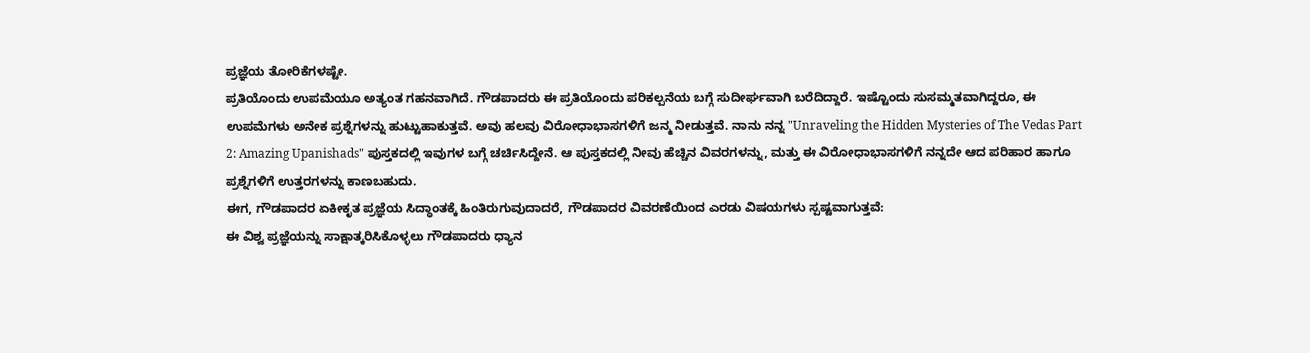ಪ್ರಜ್ಞೆಯ ತೋರಿಕೆಗಳಷ್ಟೇ.
ಪ್ರತಿಯೊಂದು ಉಪಮೆಯೂ ಅತ್ಯಂತ ಗಹನವಾಗಿದೆ. ಗೌಡಪಾದರು ಈ ಪ್ರತಿಯೊಂದು ಪರಿಕಲ್ಪನೆಯ ಬಗ್ಗೆ ಸುದೀರ್ಘವಾಗಿ ಬರೆದಿದ್ದಾರೆ. ಇಷ್ಟೊಂದು ಸುಸಮ್ಮತವಾಗಿದ್ದರೂ, ಈ ಉಪಮೆಗಳು ಅನೇಕ ಪ್ರಶ್ನೆಗಳನ್ನು ಹುಟ್ಟುಹಾಕುತ್ತವೆ. ಅವು ಹಲವು ವಿರೋಧಾಭಾಸಗಳಿಗೆ ಜನ್ಮ ನೀಡುತ್ತವೆ. ನಾನು ನನ್ನ "Unraveling the Hidden Mysteries of The Vedas Part 2: Amazing Upanishads" ಪುಸ್ತಕದಲ್ಲಿ ಇವುಗಳ ಬಗ್ಗೆ ಚರ್ಚಿಸಿದ್ದೇನೆ. ಆ ಪುಸ್ತಕದಲ್ಲಿ ನೀವು ಹೆಚ್ಚಿನ ವಿವರಗಳನ್ನು, ಮತ್ತು ಈ ವಿರೋಧಾಭಾಸಗಳಿಗೆ ನನ್ನದೇ ಆದ ಪರಿಹಾರ ಹಾಗೂ ಪ್ರಶ್ನೆಗಳಿಗೆ ಉತ್ತರಗಳನ್ನು ಕಾಣಬಹುದು.
ಈಗ, ಗೌಡಪಾದರ ಏಕೀಕೃತ ಪ್ರಜ್ಞೆಯ ಸಿದ್ಧಾಂತಕ್ಕೆ ಹಿಂತಿರುಗುವುದಾದರೆ, ಗೌಡಪಾದರ ವಿವರಣೆಯಿಂದ ಎರಡು ವಿಷಯಗಳು ಸ್ಪಷ್ಟವಾಗುತ್ತವೆ:
ಈ ವಿಶ್ವ ಪ್ರಜ್ಞೆಯನ್ನು ಸಾಕ್ಷಾತ್ಕರಿಸಿಕೊಳ್ಳಲು ಗೌಡಪಾದರು ಧ್ಯಾನ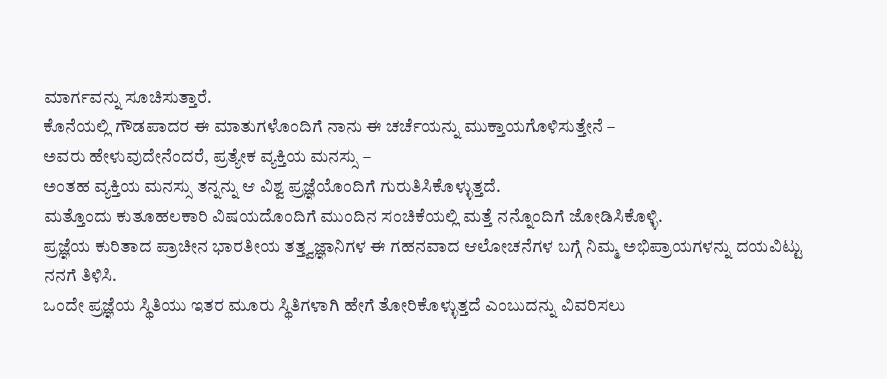ಮಾರ್ಗವನ್ನು ಸೂಚಿಸುತ್ತಾರೆ.
ಕೊನೆಯಲ್ಲಿ ಗೌಡಪಾದರ ಈ ಮಾತುಗಳೊಂದಿಗೆ ನಾನು ಈ ಚರ್ಚೆಯನ್ನು ಮುಕ್ತಾಯಗೊಳಿಸುತ್ತೇನೆ –
ಅವರು ಹೇಳುವುದೇನೆಂದರೆ, ಪ್ರತ್ಯೇಕ ವ್ಯಕ್ತಿಯ ಮನಸ್ಸು –
ಅಂತಹ ವ್ಯಕ್ತಿಯ ಮನಸ್ಸು ತನ್ನನ್ನು ಆ ವಿಶ್ವ ಪ್ರಜ್ಞೆಯೊಂದಿಗೆ ಗುರುತಿಸಿಕೊಳ್ಳುತ್ತದೆ.
ಮತ್ತೊಂದು ಕುತೂಹಲಕಾರಿ ವಿಷಯದೊಂದಿಗೆ ಮುಂದಿನ ಸಂಚಿಕೆಯಲ್ಲಿ ಮತ್ತೆ ನನ್ನೊಂದಿಗೆ ಜೋಡಿಸಿಕೊಳ್ಳಿ.
ಪ್ರಜ್ಞೆಯ ಕುರಿತಾದ ಪ್ರಾಚೀನ ಭಾರತೀಯ ತತ್ತ್ವಜ್ಞಾನಿಗಳ ಈ ಗಹನವಾದ ಆಲೋಚನೆಗಳ ಬಗ್ಗೆ ನಿಮ್ಮ ಅಭಿಪ್ರಾಯಗಳನ್ನು ದಯವಿಟ್ಟು ನನಗೆ ತಿಳಿಸಿ.
ಒಂದೇ ಪ್ರಜ್ಞೆಯ ಸ್ಥಿತಿಯು ಇತರ ಮೂರು ಸ್ಥಿತಿಗಳಾಗಿ ಹೇಗೆ ತೋರಿಕೊಳ್ಳುತ್ತದೆ ಎಂಬುದನ್ನು ವಿವರಿಸಲು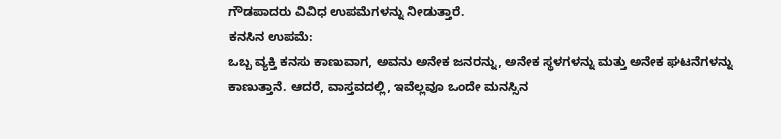ಗೌಡಪಾದರು ವಿವಿಧ ಉಪಮೆಗಳನ್ನು ನೀಡುತ್ತಾರೆ.
ಕನಸಿನ ಉಪಮೆ:
ಒಬ್ಬ ವ್ಯಕ್ತಿ ಕನಸು ಕಾಣುವಾಗ, ಅವನು ಅನೇಕ ಜನರನ್ನು, ಅನೇಕ ಸ್ಥಳಗಳನ್ನು ಮತ್ತು ಅನೇಕ ಘಟನೆಗಳನ್ನು ಕಾಣುತ್ತಾನೆ. ಆದರೆ, ವಾಸ್ತವದಲ್ಲಿ, ಇವೆಲ್ಲವೂ ಒಂದೇ ಮನಸ್ಸಿನ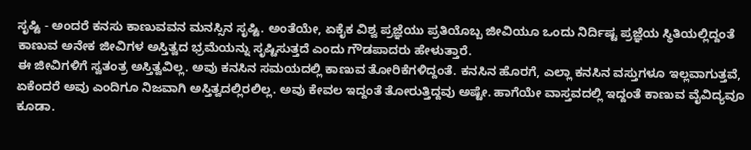ಸೃಷ್ಟಿ - ಅಂದರೆ ಕನಸು ಕಾಣುವವನ ಮನಸ್ಸಿನ ಸೃಷ್ಟಿ. ಅಂತೆಯೇ, ಏಕೈಕ ವಿಶ್ವ ಪ್ರಜ್ಞೆಯು ಪ್ರತಿಯೊಬ್ಬ ಜೀವಿಯೂ ಒಂದು ನಿರ್ದಿಷ್ಟ ಪ್ರಜ್ಞೆಯ ಸ್ಥಿತಿಯಲ್ಲಿದ್ದಂತೆ ಕಾಣುವ ಅನೇಕ ಜೀವಿಗಳ ಅಸ್ತಿತ್ವದ ಭ್ರಮೆಯನ್ನು ಸೃಷ್ಟಿಸುತ್ತದೆ ಎಂದು ಗೌಡಪಾದರು ಹೇಳುತ್ತಾರೆ.
ಈ ಜೀವಿಗಳಿಗೆ ಸ್ವತಂತ್ರ ಅಸ್ತಿತ್ವವಿಲ್ಲ. ಅವು ಕನಸಿನ ಸಮಯದಲ್ಲಿ ಕಾಣುವ ತೋರಿಕೆಗಳಿದ್ದಂತೆ. ಕನಸಿನ ಹೊರಗೆ, ಎಲ್ಲಾ ಕನಸಿನ ವಸ್ತುಗಳೂ ಇಲ್ಲವಾಗುತ್ತವೆ, ಏಕೆಂದರೆ ಅವು ಎಂದಿಗೂ ನಿಜವಾಗಿ ಅಸ್ತಿತ್ವದಲ್ಲಿರಲಿಲ್ಲ. ಅವು ಕೇವಲ ಇದ್ದಂತೆ ತೋರುತ್ತಿದ್ದವು ಅಷ್ಟೇ. ಹಾಗೆಯೇ ವಾಸ್ತವದಲ್ಲಿ ಇದ್ದಂತೆ ಕಾಣುವ ವೈವಿದ್ಯವೂ ಕೂಡಾ.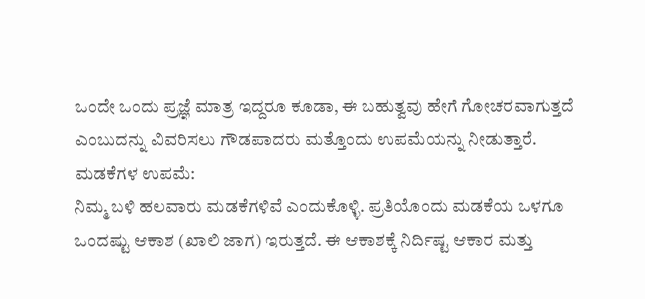ಒಂದೇ ಒಂದು ಪ್ರಜ್ಞೆ ಮಾತ್ರ ಇದ್ದರೂ ಕೂಡಾ, ಈ ಬಹುತ್ವವು ಹೇಗೆ ಗೋಚರವಾಗುತ್ತದೆ ಎಂಬುದನ್ನು ವಿವರಿಸಲು ಗೌಡಪಾದರು ಮತ್ತೊಂದು ಉಪಮೆಯನ್ನು ನೀಡುತ್ತಾರೆ.
ಮಡಕೆಗಳ ಉಪಮೆ:
ನಿಮ್ಮ ಬಳಿ ಹಲವಾರು ಮಡಕೆಗಳಿವೆ ಎಂದುಕೊಳ್ಳಿ. ಪ್ರತಿಯೊಂದು ಮಡಕೆಯ ಒಳಗೂ ಒಂದಷ್ಟು ಆಕಾಶ (ಖಾಲಿ ಜಾಗ) ಇರುತ್ತದೆ. ಈ ಆಕಾಶಕ್ಕೆ ನಿರ್ದಿಷ್ಟ ಆಕಾರ ಮತ್ತು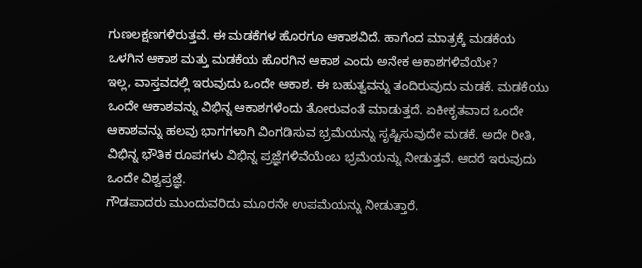ಗುಣಲಕ್ಷಣಗಳಿರುತ್ತವೆ. ಈ ಮಡಕೆಗಳ ಹೊರಗೂ ಆಕಾಶವಿದೆ. ಹಾಗೆಂದ ಮಾತ್ರಕ್ಕೆ ಮಡಕೆಯ ಒಳಗಿನ ಆಕಾಶ ಮತ್ತು ಮಡಕೆಯ ಹೊರಗಿನ ಆಕಾಶ ಎಂದು ಅನೇಕ ಆಕಾಶಗಳಿವೆಯೇ?
ಇಲ್ಲ, ವಾಸ್ತವದಲ್ಲಿ ಇರುವುದು ಒಂದೇ ಆಕಾಶ. ಈ ಬಹುತ್ವವನ್ನು ತಂದಿರುವುದು ಮಡಕೆ. ಮಡಕೆಯು ಒಂದೇ ಆಕಾಶವನ್ನು ವಿಭಿನ್ನ ಆಕಾಶಗಳೆಂದು ತೋರುವಂತೆ ಮಾಡುತ್ತದೆ. ಏಕೀಕೃತವಾದ ಒಂದೇ ಆಕಾಶವನ್ನು ಹಲವು ಭಾಗಗಳಾಗಿ ವಿಂಗಡಿಸುವ ಭ್ರಮೆಯನ್ನು ಸೃಷ್ಟಿಸುವುದೇ ಮಡಕೆ. ಅದೇ ರೀತಿ, ವಿಭಿನ್ನ ಭೌತಿಕ ರೂಪಗಳು ವಿಭಿನ್ನ ಪ್ರಜ್ಞೆಗಳಿವೆಯೆಂಬ ಭ್ರಮೆಯನ್ನು ನೀಡುತ್ತವೆ. ಆದರೆ ಇರುವುದು ಒಂದೇ ವಿಶ್ವಪ್ರಜ್ಞೆ.
ಗೌಡಪಾದರು ಮುಂದುವರಿದು ಮೂರನೇ ಉಪಮೆಯನ್ನು ನೀಡುತ್ತಾರೆ.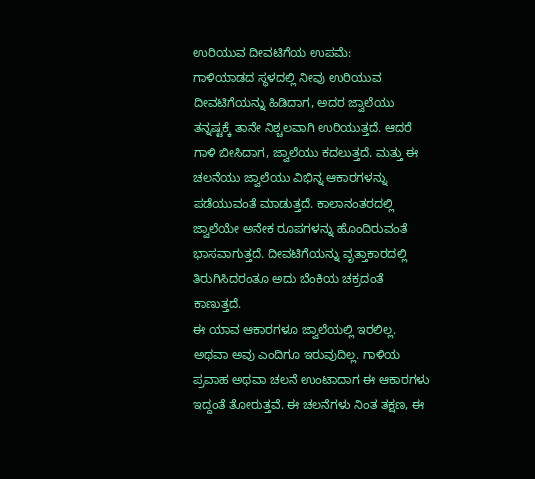ಉರಿಯುವ ದೀವಟಿಗೆಯ ಉಪಮೆ:
ಗಾಳಿಯಾಡದ ಸ್ಥಳದಲ್ಲಿ ನೀವು ಉರಿಯುವ ದೀವಟಿಗೆಯನ್ನು ಹಿಡಿದಾಗ, ಅದರ ಜ್ವಾಲೆಯು ತನ್ನಷ್ಟಕ್ಕೆ ತಾನೇ ನಿಶ್ಚಲವಾಗಿ ಉರಿಯುತ್ತದೆ. ಆದರೆ ಗಾಳಿ ಬೀಸಿದಾಗ, ಜ್ವಾಲೆಯು ಕದಲುತ್ತದೆ. ಮತ್ತು ಈ ಚಲನೆಯು ಜ್ವಾಲೆಯು ವಿಭಿನ್ನ ಆಕಾರಗಳನ್ನು ಪಡೆಯುವಂತೆ ಮಾಡುತ್ತದೆ. ಕಾಲಾನಂತರದಲ್ಲಿ ಜ್ವಾಲೆಯೇ ಅನೇಕ ರೂಪಗಳನ್ನು ಹೊಂದಿರುವಂತೆ ಭಾಸವಾಗುತ್ತದೆ. ದೀವಟಿಗೆಯನ್ನು ವೃತ್ತಾಕಾರದಲ್ಲಿ ತಿರುಗಿಸಿದರಂತೂ ಅದು ಬೆಂಕಿಯ ಚಕ್ರದಂತೆ ಕಾಣುತ್ತದೆ.
ಈ ಯಾವ ಆಕಾರಗಳೂ ಜ್ವಾಲೆಯಲ್ಲಿ ಇರಲಿಲ್ಲ. ಅಥವಾ ಅವು ಎಂದಿಗೂ ಇರುವುದಿಲ್ಲ. ಗಾಳಿಯ ಪ್ರವಾಹ ಅಥವಾ ಚಲನೆ ಉಂಟಾದಾಗ ಈ ಆಕಾರಗಳು ಇದ್ದಂತೆ ತೋರುತ್ತವೆ. ಈ ಚಲನೆಗಳು ನಿಂತ ತಕ್ಷಣ, ಈ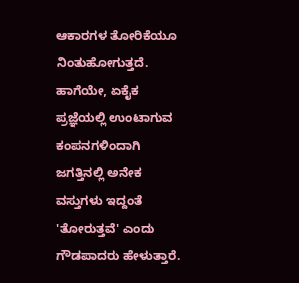ಆಕಾರಗಳ ತೋರಿಕೆಯೂ ನಿಂತುಹೋಗುತ್ತದೆ.
ಹಾಗೆಯೇ, ಏಕೈಕ ಪ್ರಜ್ಞೆಯಲ್ಲಿ ಉಂಟಾಗುವ ಕಂಪನಗಳಿಂದಾಗಿ ಜಗತ್ತಿನಲ್ಲಿ ಅನೇಕ ವಸ್ತುಗಳು ಇದ್ದಂತೆ 'ತೋರುತ್ತವೆ' ಎಂದು ಗೌಡಪಾದರು ಹೇಳುತ್ತಾರೆ.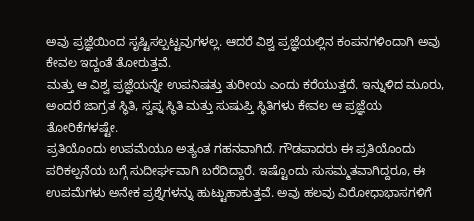ಅವು ಪ್ರಜ್ಞೆಯಿಂದ ಸೃಷ್ಟಿಸಲ್ಪಟ್ಟವುಗಳಲ್ಲ. ಆದರೆ ವಿಶ್ವ ಪ್ರಜ್ಞೆಯಲ್ಲಿನ ಕಂಪನಗಳಿಂದಾಗಿ ಅವು ಕೇವಲ ಇದ್ದಂತೆ ತೋರುತ್ತವೆ.
ಮತ್ತು ಆ ವಿಶ್ವ ಪ್ರಜ್ಞೆಯನ್ನೇ ಉಪನಿಷತ್ತು ತುರೀಯ ಎಂದು ಕರೆಯುತ್ತದೆ. ಇನ್ನುಳಿದ ಮೂರು, ಅಂದರೆ ಜಾಗ್ರತ ಸ್ಥಿತಿ, ಸ್ವಪ್ನ ಸ್ಥಿತಿ ಮತ್ತು ಸುಷುಪ್ತಿ ಸ್ಥಿತಿಗಳು ಕೇವಲ ಆ ಪ್ರಜ್ಞೆಯ ತೋರಿಕೆಗಳಷ್ಟೇ.
ಪ್ರತಿಯೊಂದು ಉಪಮೆಯೂ ಅತ್ಯಂತ ಗಹನವಾಗಿದೆ. ಗೌಡಪಾದರು ಈ ಪ್ರತಿಯೊಂದು ಪರಿಕಲ್ಪನೆಯ ಬಗ್ಗೆ ಸುದೀರ್ಘವಾಗಿ ಬರೆದಿದ್ದಾರೆ. ಇಷ್ಟೊಂದು ಸುಸಮ್ಮತವಾಗಿದ್ದರೂ, ಈ ಉಪಮೆಗಳು ಅನೇಕ ಪ್ರಶ್ನೆಗಳನ್ನು ಹುಟ್ಟುಹಾಕುತ್ತವೆ. ಅವು ಹಲವು ವಿರೋಧಾಭಾಸಗಳಿಗೆ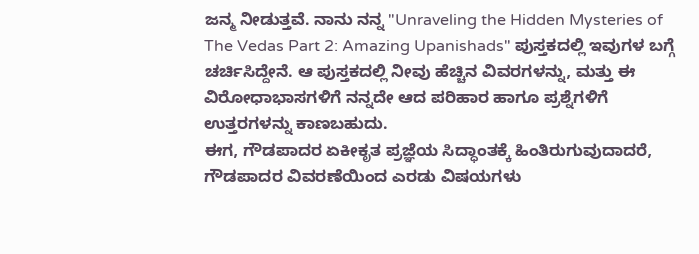ಜನ್ಮ ನೀಡುತ್ತವೆ. ನಾನು ನನ್ನ "Unraveling the Hidden Mysteries of The Vedas Part 2: Amazing Upanishads" ಪುಸ್ತಕದಲ್ಲಿ ಇವುಗಳ ಬಗ್ಗೆ ಚರ್ಚಿಸಿದ್ದೇನೆ. ಆ ಪುಸ್ತಕದಲ್ಲಿ ನೀವು ಹೆಚ್ಚಿನ ವಿವರಗಳನ್ನು, ಮತ್ತು ಈ ವಿರೋಧಾಭಾಸಗಳಿಗೆ ನನ್ನದೇ ಆದ ಪರಿಹಾರ ಹಾಗೂ ಪ್ರಶ್ನೆಗಳಿಗೆ ಉತ್ತರಗಳನ್ನು ಕಾಣಬಹುದು.
ಈಗ, ಗೌಡಪಾದರ ಏಕೀಕೃತ ಪ್ರಜ್ಞೆಯ ಸಿದ್ಧಾಂತಕ್ಕೆ ಹಿಂತಿರುಗುವುದಾದರೆ, ಗೌಡಪಾದರ ವಿವರಣೆಯಿಂದ ಎರಡು ವಿಷಯಗಳು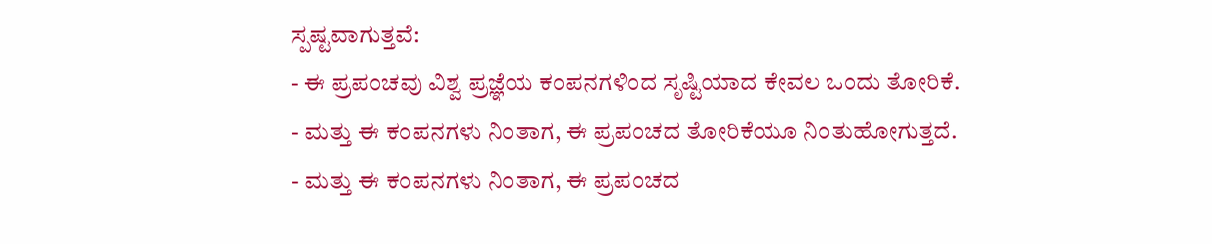ಸ್ಪಷ್ಟವಾಗುತ್ತವೆ:
- ಈ ಪ್ರಪಂಚವು ವಿಶ್ವ ಪ್ರಜ್ಞೆಯ ಕಂಪನಗಳಿಂದ ಸೃಷ್ಟಿಯಾದ ಕೇವಲ ಒಂದು ತೋರಿಕೆ.
- ಮತ್ತು ಈ ಕಂಪನಗಳು ನಿಂತಾಗ, ಈ ಪ್ರಪಂಚದ ತೋರಿಕೆಯೂ ನಿಂತುಹೋಗುತ್ತದೆ.
- ಮತ್ತು ಈ ಕಂಪನಗಳು ನಿಂತಾಗ, ಈ ಪ್ರಪಂಚದ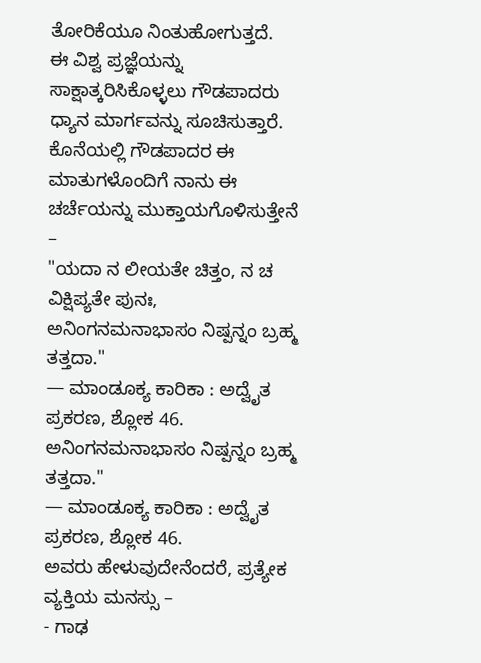ತೋರಿಕೆಯೂ ನಿಂತುಹೋಗುತ್ತದೆ.
ಈ ವಿಶ್ವ ಪ್ರಜ್ಞೆಯನ್ನು ಸಾಕ್ಷಾತ್ಕರಿಸಿಕೊಳ್ಳಲು ಗೌಡಪಾದರು ಧ್ಯಾನ ಮಾರ್ಗವನ್ನು ಸೂಚಿಸುತ್ತಾರೆ.
ಕೊನೆಯಲ್ಲಿ ಗೌಡಪಾದರ ಈ ಮಾತುಗಳೊಂದಿಗೆ ನಾನು ಈ ಚರ್ಚೆಯನ್ನು ಮುಕ್ತಾಯಗೊಳಿಸುತ್ತೇನೆ –
"ಯದಾ ನ ಲೀಯತೇ ಚಿತ್ತಂ, ನ ಚ ವಿಕ್ಷಿಪ್ಯತೇ ಪುನಃ,
ಅನಿಂಗನಮನಾಭಾಸಂ ನಿಷ್ಪನ್ನಂ ಬ್ರಹ್ಮ ತತ್ತದಾ."
— ಮಾಂಡೂಕ್ಯ ಕಾರಿಕಾ : ಅದ್ವೈತ ಪ್ರಕರಣ, ಶ್ಲೋಕ 46.
ಅನಿಂಗನಮನಾಭಾಸಂ ನಿಷ್ಪನ್ನಂ ಬ್ರಹ್ಮ ತತ್ತದಾ."
— ಮಾಂಡೂಕ್ಯ ಕಾರಿಕಾ : ಅದ್ವೈತ ಪ್ರಕರಣ, ಶ್ಲೋಕ 46.
ಅವರು ಹೇಳುವುದೇನೆಂದರೆ, ಪ್ರತ್ಯೇಕ ವ್ಯಕ್ತಿಯ ಮನಸ್ಸು –
- ಗಾಢ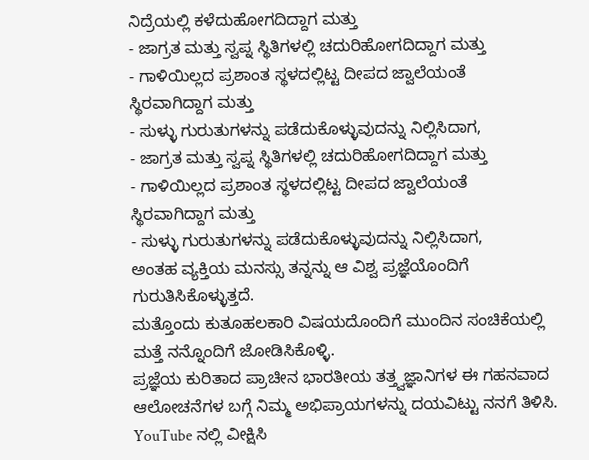ನಿದ್ರೆಯಲ್ಲಿ ಕಳೆದುಹೋಗದಿದ್ದಾಗ ಮತ್ತು
- ಜಾಗ್ರತ ಮತ್ತು ಸ್ವಪ್ನ ಸ್ಥಿತಿಗಳಲ್ಲಿ ಚದುರಿಹೋಗದಿದ್ದಾಗ ಮತ್ತು
- ಗಾಳಿಯಿಲ್ಲದ ಪ್ರಶಾಂತ ಸ್ಥಳದಲ್ಲಿಟ್ಟ ದೀಪದ ಜ್ವಾಲೆಯಂತೆ ಸ್ಥಿರವಾಗಿದ್ದಾಗ ಮತ್ತು
- ಸುಳ್ಳು ಗುರುತುಗಳನ್ನು ಪಡೆದುಕೊಳ್ಳುವುದನ್ನು ನಿಲ್ಲಿಸಿದಾಗ,
- ಜಾಗ್ರತ ಮತ್ತು ಸ್ವಪ್ನ ಸ್ಥಿತಿಗಳಲ್ಲಿ ಚದುರಿಹೋಗದಿದ್ದಾಗ ಮತ್ತು
- ಗಾಳಿಯಿಲ್ಲದ ಪ್ರಶಾಂತ ಸ್ಥಳದಲ್ಲಿಟ್ಟ ದೀಪದ ಜ್ವಾಲೆಯಂತೆ ಸ್ಥಿರವಾಗಿದ್ದಾಗ ಮತ್ತು
- ಸುಳ್ಳು ಗುರುತುಗಳನ್ನು ಪಡೆದುಕೊಳ್ಳುವುದನ್ನು ನಿಲ್ಲಿಸಿದಾಗ,
ಅಂತಹ ವ್ಯಕ್ತಿಯ ಮನಸ್ಸು ತನ್ನನ್ನು ಆ ವಿಶ್ವ ಪ್ರಜ್ಞೆಯೊಂದಿಗೆ ಗುರುತಿಸಿಕೊಳ್ಳುತ್ತದೆ.
ಮತ್ತೊಂದು ಕುತೂಹಲಕಾರಿ ವಿಷಯದೊಂದಿಗೆ ಮುಂದಿನ ಸಂಚಿಕೆಯಲ್ಲಿ ಮತ್ತೆ ನನ್ನೊಂದಿಗೆ ಜೋಡಿಸಿಕೊಳ್ಳಿ.
ಪ್ರಜ್ಞೆಯ ಕುರಿತಾದ ಪ್ರಾಚೀನ ಭಾರತೀಯ ತತ್ತ್ವಜ್ಞಾನಿಗಳ ಈ ಗಹನವಾದ ಆಲೋಚನೆಗಳ ಬಗ್ಗೆ ನಿಮ್ಮ ಅಭಿಪ್ರಾಯಗಳನ್ನು ದಯವಿಟ್ಟು ನನಗೆ ತಿಳಿಸಿ.
YouTube ನಲ್ಲಿ ವೀಕ್ಷಿಸಿ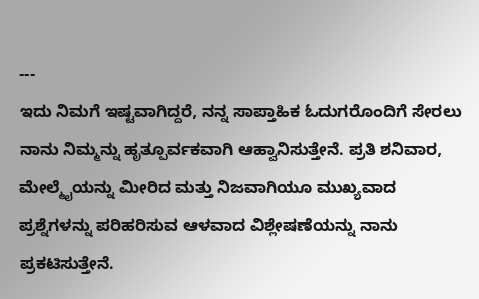---
ಇದು ನಿಮಗೆ ಇಷ್ಟವಾಗಿದ್ದರೆ, ನನ್ನ ಸಾಪ್ತಾಹಿಕ ಓದುಗರೊಂದಿಗೆ ಸೇರಲು ನಾನು ನಿಮ್ಮನ್ನು ಹೃತ್ಪೂರ್ವಕವಾಗಿ ಆಹ್ವಾನಿಸುತ್ತೇನೆ. ಪ್ರತಿ ಶನಿವಾರ, ಮೇಲ್ಮೈಯನ್ನು ಮೀರಿದ ಮತ್ತು ನಿಜವಾಗಿಯೂ ಮುಖ್ಯವಾದ ಪ್ರಶ್ನೆಗಳನ್ನು ಪರಿಹರಿಸುವ ಆಳವಾದ ವಿಶ್ಲೇಷಣೆಯನ್ನು ನಾನು ಪ್ರಕಟಿಸುತ್ತೇನೆ.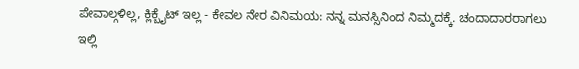ಪೇವಾಲ್ಗಳಿಲ್ಲ, ಕ್ಲಿಕ್ಬೈಟ್ ಇಲ್ಲ - ಕೇವಲ ನೇರ ವಿನಿಮಯ: ನನ್ನ ಮನಸ್ಸಿನಿಂದ ನಿಮ್ಮದಕ್ಕೆ. ಚಂದಾದಾರರಾಗಲು ಇಲ್ಲಿ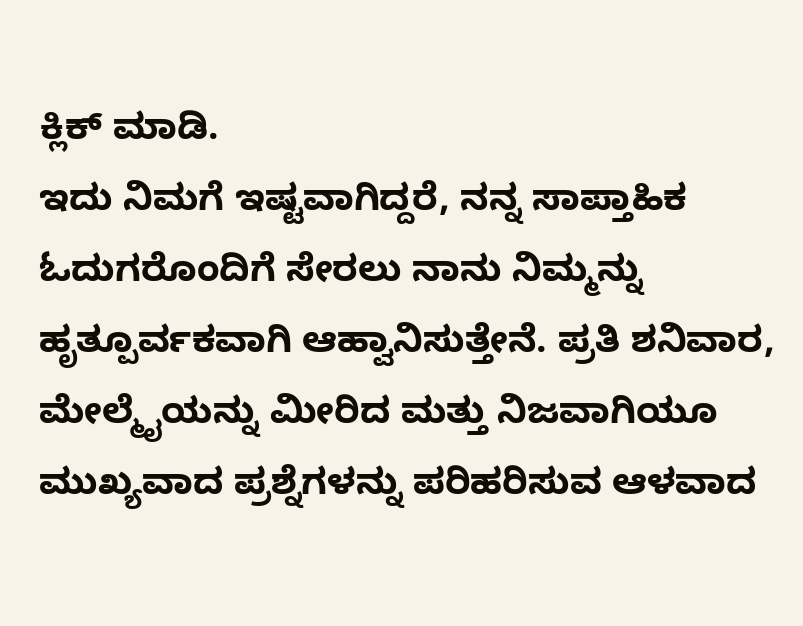ಕ್ಲಿಕ್ ಮಾಡಿ.
ಇದು ನಿಮಗೆ ಇಷ್ಟವಾಗಿದ್ದರೆ, ನನ್ನ ಸಾಪ್ತಾಹಿಕ ಓದುಗರೊಂದಿಗೆ ಸೇರಲು ನಾನು ನಿಮ್ಮನ್ನು ಹೃತ್ಪೂರ್ವಕವಾಗಿ ಆಹ್ವಾನಿಸುತ್ತೇನೆ. ಪ್ರತಿ ಶನಿವಾರ, ಮೇಲ್ಮೈಯನ್ನು ಮೀರಿದ ಮತ್ತು ನಿಜವಾಗಿಯೂ ಮುಖ್ಯವಾದ ಪ್ರಶ್ನೆಗಳನ್ನು ಪರಿಹರಿಸುವ ಆಳವಾದ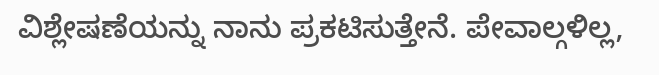ವಿಶ್ಲೇಷಣೆಯನ್ನು ನಾನು ಪ್ರಕಟಿಸುತ್ತೇನೆ. ಪೇವಾಲ್ಗಳಿಲ್ಲ,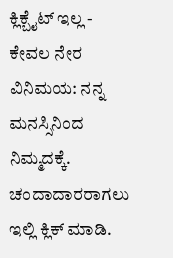ಕ್ಲಿಕ್ಬೈಟ್ ಇಲ್ಲ - ಕೇವಲ ನೇರ ವಿನಿಮಯ: ನನ್ನ ಮನಸ್ಸಿನಿಂದ ನಿಮ್ಮದಕ್ಕೆ. ಚಂದಾದಾರರಾಗಲು ಇಲ್ಲಿ ಕ್ಲಿಕ್ ಮಾಡಿ.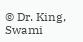© Dr. King, Swami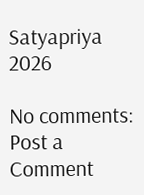Satyapriya 2026

No comments:
Post a Comment